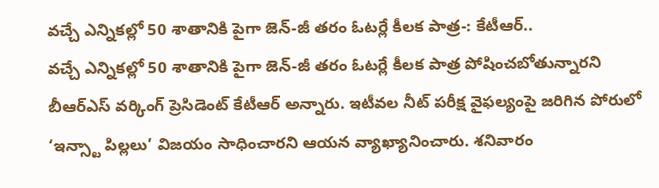వచ్చే ఎన్నికల్లో 50 శాతానికి పైగా జెన్-జీ తరం ఓటర్లే కీలక పాత్ర-: కేటీఆర్..
వచ్చే ఎన్నికల్లో 50 శాతానికి పైగా జెన్-జీ తరం ఓటర్లే కీలక పాత్ర పోషించబోతున్నారని బీఆర్ఎస్ వర్కింగ్ ప్రెసిడెంట్ కేటీఆర్ అన్నారు. ఇటీవల నీట్ పరీక్ష వైఫల్యంపై జరిగిన పోరులో ‘ఇన్స్టా పిల్లలు’ విజయం సాధించారని ఆయన వ్యాఖ్యానించారు. శనివారం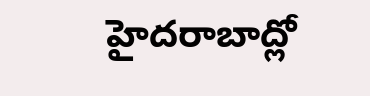హైదరాబాద్లో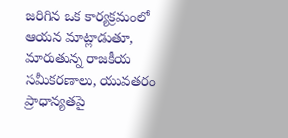జరిగిన ఒక కార్యక్రమంలో ఆయన మాట్లాడుతూ, మారుతున్న రాజకీయ సమీకరణాలు, యువతరం ప్రాధాన్యతపై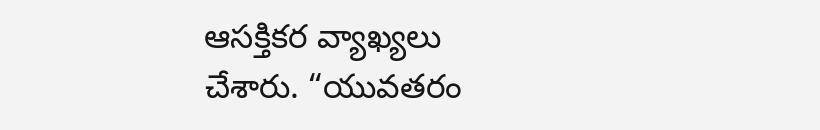ఆసక్తికర వ్యాఖ్యలు చేశారు. “యువతరం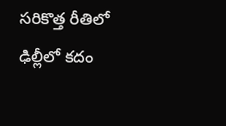సరికొత్త రీతిలో ఢిల్లీలో కదం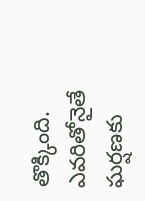తొక్కింది. ఎవరితోనైతే ఘర్షణకు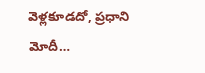వెళ్లకూడదో, ప్రధాని మోదీ…